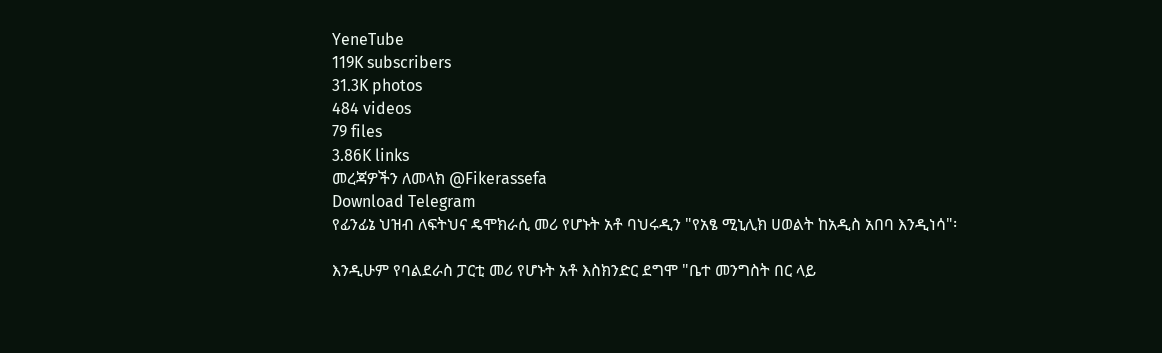YeneTube
119K subscribers
31.3K photos
484 videos
79 files
3.86K links
መረጃዎችን ለመላክ @Fikerassefa
Download Telegram
የፊንፊኔ ህዝብ ለፍትህና ዴሞክራሲ መሪ የሆኑት አቶ ባህሩዲን "የአፄ ሚኒሊክ ሀወልት ከአዲስ አበባ እንዲነሳ"፡

እንዲሁም የባልደራስ ፓርቲ መሪ የሆኑት አቶ እስክንድር ደግሞ "ቤተ መንግስት በር ላይ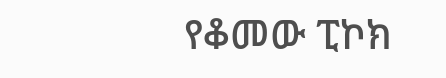የቆመው ፒኮክ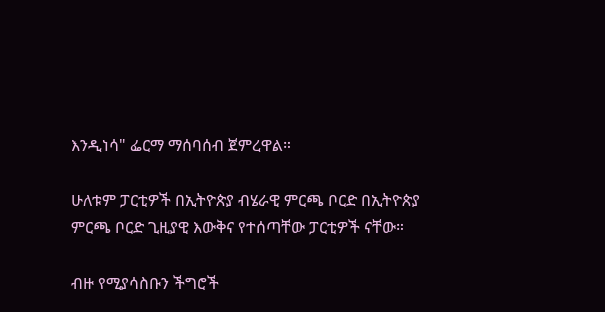እንዲነሳ" ፌርማ ማሰባሰብ ጀምረዋል።

ሁለቱም ፓርቲዎች በኢትዮጵያ ብሄራዊ ምርጫ ቦርድ በኢትዮጵያ ምርጫ ቦርድ ጊዚያዊ እውቅና የተሰጣቸው ፓርቲዎች ናቸው።

ብዙ የሚያሳስቡን ችግሮች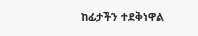ከፊታችን ተደቅነዋል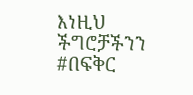እነዚህ ችግሮቻችንን #በፍቅር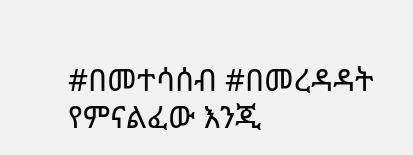#በመተሳሰብ #በመረዳዳት የምናልፈው እንጂ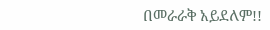በመራራቅ አይደለም!!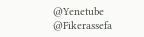@Yenetube @Fikerassefa